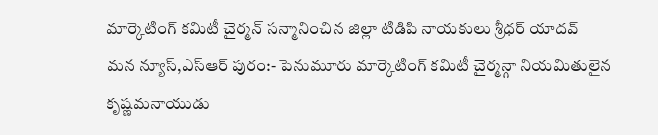మార్కెటింగ్ కమిటీ చైర్మన్ సన్మానించిన జిల్లా టిడిపి నాయకులు శ్రీధర్ యాదవ్
మన న్యూస్,ఎస్ఆర్ పురం:- పెనుమూరు మార్కెటింగ్ కమిటీ చైర్మన్గా నియమితులైన కృష్ణమనాయుడు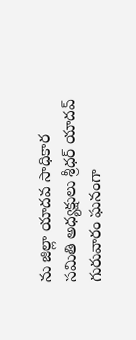ను జిల్లా యాదవ సాధికార సమితి అధ్యక్షులు శ్రీధర్ యాదవ్ గురువారం ఘనంగా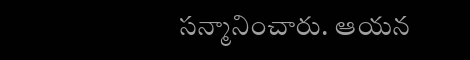సన్మానించారు. ఆయన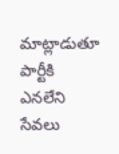మాట్లాడుతూ పార్టీకి ఎనలేని సేవలు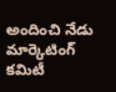అందించి నేడు మార్కెటింగ్ కమిటీ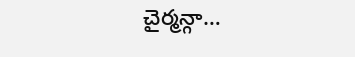చైర్మన్గా…